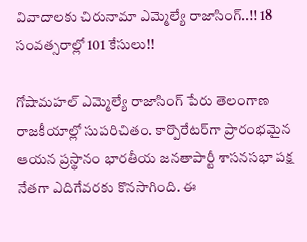వివాదాలకు చిరునామా ఎమ్మెల్యే రాజాసింగ్..!! 18 సంవత్సరాల్లో 101 కేసులు!!

గోషామ‌హ‌ల్ ఎమ్మెల్యే రాజాసింగ్ పేరు తెలంగాణ రాజకీయాల్లో సుపరిచితం. కార్పొరేటర్‌గా ప్రారంభ‌మైన ఆయ‌న ప్రస్థానం భార‌తీయ జ‌న‌తాపార్టీ శాస‌న‌స‌భా ప‌క్ష నేత‌గా ఎదిగేవ‌ర‌కు కొన‌సాగింది. ఈ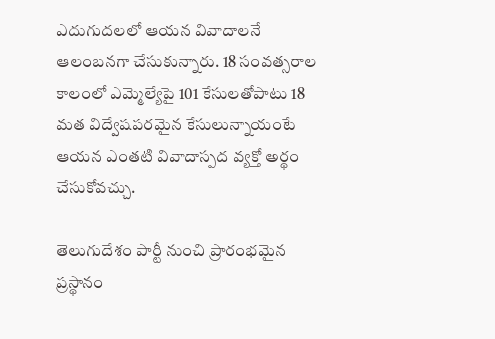ఎదుగుద‌ల‌లో ఆయ‌న వివాదాల‌నే ఆలంబ‌న‌గా చేసుకున్నారు. 18 సంవ‌త్స‌రాల కాలంలో ఎమ్మెల్యేపై 101 కేసుల‌తోపాటు 18 మ‌త విద్వేష‌ప‌ర‌మైన కేసులున్నాయంటే ఆయ‌న ఎంత‌టి వివాదాస్ప‌ద వ్య‌క్తో అర్థం చేసుకోవ‌చ్చు.

తెలుగుదేశం పార్టీ నుంచి ప్రారంభమైన ప్రస్థానం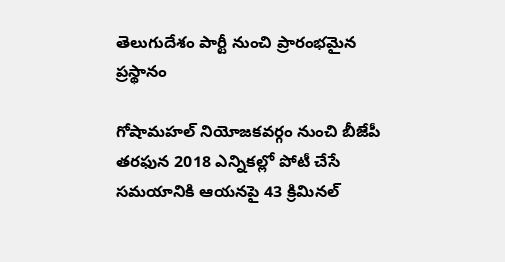తెలుగుదేశం పార్టీ నుంచి ప్రారంభమైన ప్రస్థానం

గోషామహల్‌ నియోజకవర్గం నుంచి బీజేపీ తరఫున 2018 ఎన్నికల్లో పోటీ చేసే సమయానికి ఆయనపై 43 క్రిమినల్‌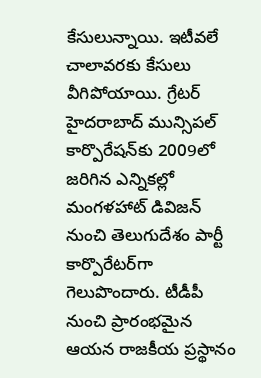కేసులున్నాయి. ఇటీవలే చాలావ‌ర‌కు కేసులు వీగిపోయాయి. గ్రేట‌ర్ హైద‌రాబాద్ మున్సిప‌ల్ కార్పొరేష‌న్‌కు 2009లో జ‌రిగిన ఎన్నిక‌ల్లో మంగ‌ళ‌హాట్ డివిజ‌న్ నుంచి తెలుగుదేశం పార్టీ కార్పొరేట‌ర్‌గా గెలుపొందారు. టీడీపీ నుంచి ప్రారంభ‌మైన ఆయ‌న రాజ‌కీయ ప్ర‌స్థానం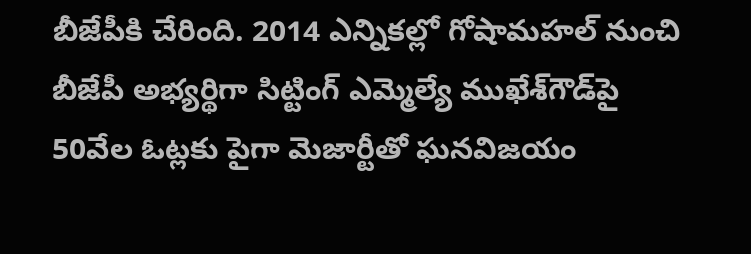బీజేపీకి చేరింది. 2014 ఎన్నిక‌ల్లో గోషామ‌హ‌ల్ నుంచి బీజేపీ అభ్య‌ర్థిగా సిట్టింగ్ ఎమ్మెల్యే ముఖేశ్‌గౌడ్‌పై 50వేల ఓట్లకు పైగా మెజార్టీతో ఘ‌న‌విజయం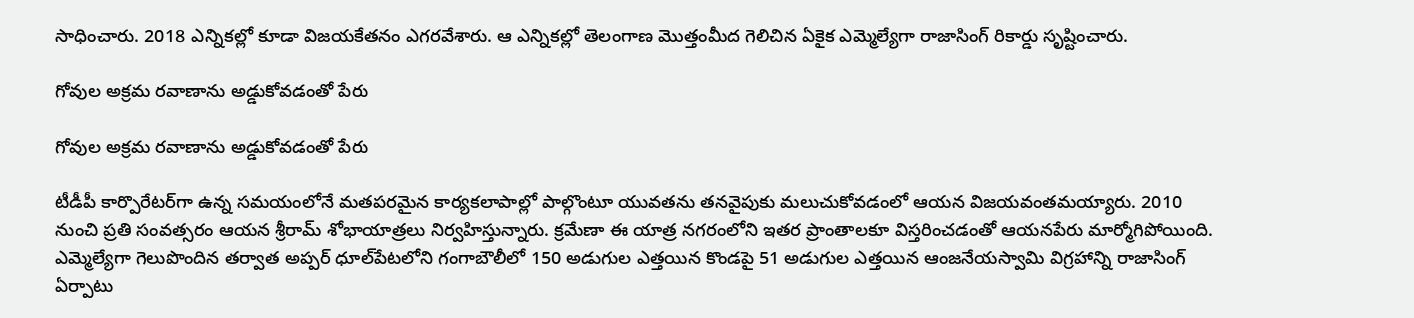సాధించారు. 2018 ఎన్నిక‌ల్లో కూడా విజ‌య‌కేత‌నం ఎగ‌ర‌వేశారు. ఆ ఎన్నిక‌ల్లో తెలంగాణ మొత్తంమీద గెలిచిన ఏకైక ఎమ్మెల్యేగా రాజాసింగ్ రికార్డు సృష్టించారు.

గోవుల అక్రమ రవాణాను అడ్డుకోవడంతో పేరు

గోవుల అక్రమ రవాణాను అడ్డుకోవడంతో పేరు

టీడీపీ కార్పొరేటర్‌గా ఉన్న స‌మ‌యంలోనే మతపరమైన కార్యకలాపాల్లో పాల్గొంటూ యువతను తనవైపుకు మ‌లుచుకోవ‌డంలో ఆయ‌న విజ‌య‌వంత‌మ‌య్యారు. 2010 నుంచి ప్ర‌తి సంవ‌త్స‌రం ఆయ‌న శ్రీరామ్‌ శోభాయాత్రలు నిర్వహిస్తున్నారు. క్ర‌మేణా ఈ యాత్ర నగరంలోని ఇతర ప్రాంతాలకూ విస్తరించడంతో ఆయ‌న‌పేరు మార్మోగిపోయింది. ఎమ్మెల్యేగా గెలుపొందిన తర్వాత అప్పర్‌ ధూల్‌పేటలోని గంగాబౌలీలో 150 అడుగుల ఎత్తయిన కొండపై 51 అడుగుల ఎత్తయిన ఆంజనేయస్వామి విగ్రహాన్ని రాజాసింగ్ ఏర్పాటు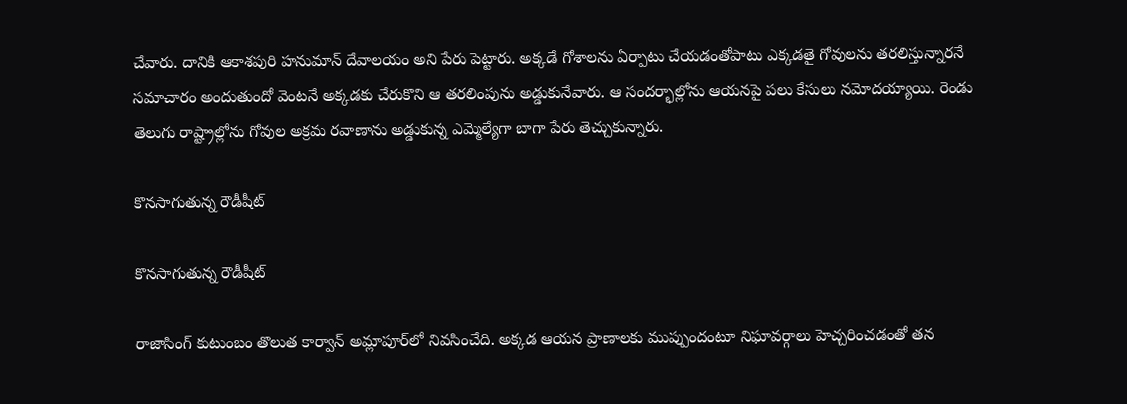చేవారు. దానికి ఆకాశపురి హనుమాన్‌ దేవాలయం అని పేరు పెట్టారు. అక్కడే గోశాలను ఏర్పాటు చేయడంతోపాటు ఎక్కడతై గోవులను తరలిస్తున్నారనే సమాచారం అందుతుందో వెంటనే అక్కడకు చేరుకొని ఆ తరలింపును అడ్డుకునేవారు. ఆ సందర్భాల్లోను ఆయనపై పలు కేసులు నమోదయ్యాయి. రెండు తెలుగు రాష్ట్రాల్లోను గోవుల అక్రమ రవాణాను అడ్డుకున్న ఎమ్మెల్యేగా బాగా పేరు తెచ్చుకున్నారు.

కొనసాగుతున్న రౌడీషీట్

కొనసాగుతున్న రౌడీషీట్

రాజాసింగ్‌ కుటుంబం తొలుత కార్వాన్‌ అమ్లాపూర్‌లో నివ‌సించేది. అక్కడ ఆయన ప్రాణాల‌కు ముప్పుందంటూ నిఘావర్గాలు హెచ్చరించడంతో త‌న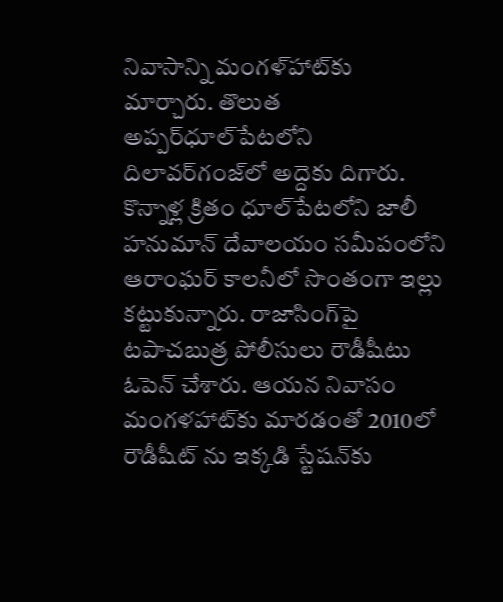నివాసాన్ని మంగళ్‌హాట్‌కు మార్చారు. తొలుత అప్పర్‌ధూల్‌పేటలోని దిలావర్‌గంజ్‌లో అద్దెకు దిగారు. కొన్నాళ్ల క్రితం ధూల్‌పేటలోని జాలీ హనుమాన్ దేవాల‌యం స‌మీపంలోని ఆరాంఘర్‌ కాలనీలో సొంతంగా ఇల్లు క‌ట్టుకున్నారు. రాజాసింగ్‌పై టపాచబుత్ర పోలీసులు రౌడీషీటు ఓపెన్ చేశారు. ఆయ‌న నివాసం మంగ‌ళ‌హాట్‌కు మార‌డంతో 2010లో రౌడీషీట్ ను ఇక్క‌డి స్టేష‌న్‌కు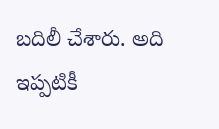బ‌దిలీ చేశారు. అది ఇప్ప‌టికీ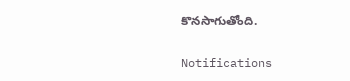కొన‌సాగుతోంది.

Notifications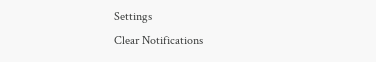Settings
Clear Notifications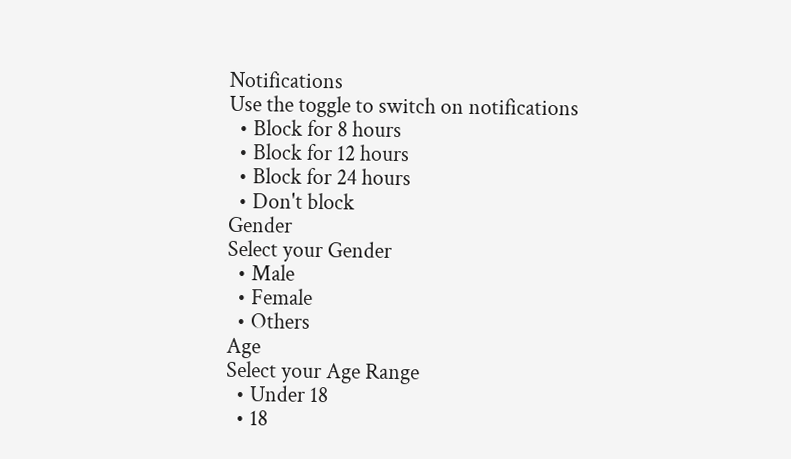Notifications
Use the toggle to switch on notifications
  • Block for 8 hours
  • Block for 12 hours
  • Block for 24 hours
  • Don't block
Gender
Select your Gender
  • Male
  • Female
  • Others
Age
Select your Age Range
  • Under 18
  • 18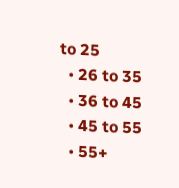to 25
  • 26 to 35
  • 36 to 45
  • 45 to 55
  • 55+